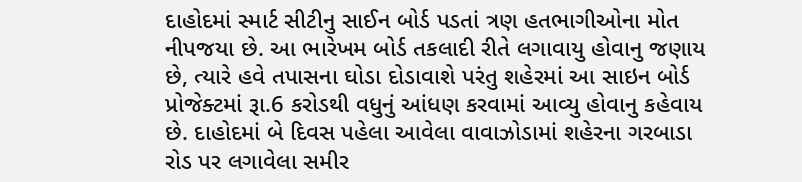દાહોદમાં સ્માર્ટ સીટીનુ સાઈન બોર્ડ પડતાં ત્રણ હતભાગીઓના મોત નીપજયા છે. આ ભારેખમ બોર્ડ તકલાદી રીતે લગાવાયુ હોવાનુ જણાય છે, ત્યારે હવે તપાસના ઘોડા દોડાવાશે પરંતુ શહેરમાં આ સાઇન બોર્ડ પ્રોજેક્ટમાં રૂા.6 કરોડથી વધુનું આંધણ કરવામાં આવ્યુ હોવાનુ કહેવાય છે. દાહોદમાં બે દિવસ પહેલા આવેલા વાવાઝોડામાં શહેરના ગરબાડા રોડ પર લગાવેલા સમીર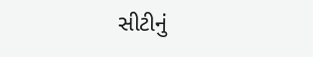સીટીનું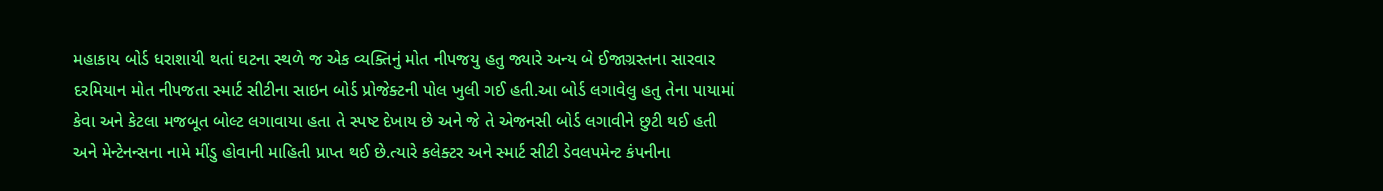મહાકાય બોર્ડ ધરાશાયી થતાં ઘટના સ્થળે જ એક વ્યક્તિનું મોત નીપજયુ હતુ જ્યારે અન્ય બે ઈજાગ્રસ્તના સારવાર દરમિયાન મોત નીપજતા સ્માર્ટ સીટીના સાઇન બોર્ડ પ્રોજેક્ટની પોલ ખુલી ગઈ હતી.આ બોર્ડ લગાવેલુ હતુ તેના પાયામાં કેવા અને કેટલા મજબૂત બોલ્ટ લગાવાયા હતા તે સ્પષ્ટ દેખાય છે અને જે તે એજનસી બોર્ડ લગાવીને છુટી થઈ હતી અને મેન્ટેનન્સના નામે મીંડુ હોવાની માહિતી પ્રાપ્ત થઈ છે.ત્યારે કલેક્ટર અને સ્માર્ટ સીટી ડેવલપમેન્ટ કંપનીના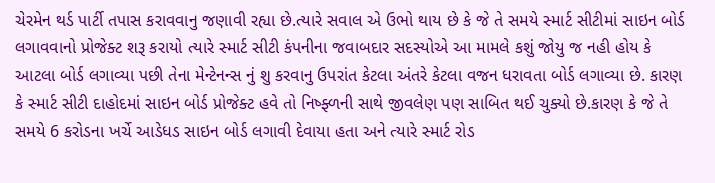ચેરમેન થર્ડ પાર્ટી તપાસ કરાવવાનુ જણાવી રહ્યા છે.ત્યારે સવાલ એ ઉભો થાય છે કે જે તે સમયે સ્માર્ટ સીટીમાં સાઇન બોર્ડ લગાવવાનો પ્રોજેક્ટ શરૂ કરાયો ત્યારે સ્માર્ટ સીટી કંપનીના જવાબદાર સદસ્યોએ આ મામલે કશું જોયુ જ નહી હોય કે આટલા બોર્ડ લગાવ્યા પછી તેના મેન્ટેનન્સ નું શુ કરવાનુ ઉપરાંત કેટલા અંતરે કેટલા વજન ધરાવતા બોર્ડ લગાવ્યા છે. કારણ કે સ્માર્ટ સીટી દાહોદમાં સાઇન બોર્ડ પ્રોજેક્ટ હવે તો નિષ્ફ્ળની સાથે જીવલેણ પણ સાબિત થઈ ચુક્યો છે.કારણ કે જે તે સમયે 6 કરોડના ખર્ચે આડેધડ સાઇન બોર્ડ લગાવી દેવાયા હતા અને ત્યારે સ્માર્ટ રોડ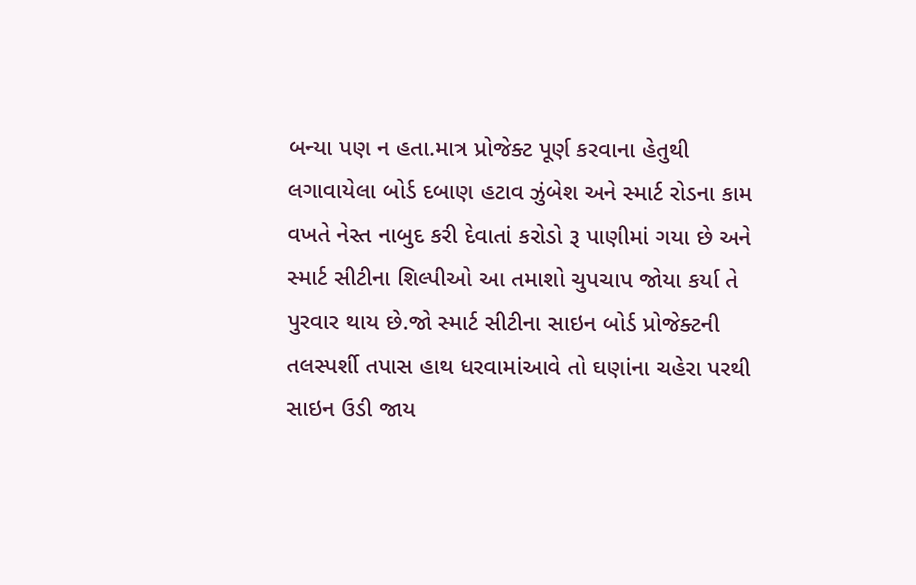બન્યા પણ ન હતા.માત્ર પ્રોજેક્ટ પૂર્ણ કરવાના હેતુથી લગાવાયેલા બોર્ડ દબાણ હટાવ ઝુંબેશ અને સ્માર્ટ રોડના કામ વખતે નેસ્ત નાબુદ કરી દેવાતાં કરોડો રૂ પાણીમાં ગયા છે અને સ્માર્ટ સીટીના શિલ્પીઓ આ તમાશો ચુપચાપ જોયા કર્યા તે પુરવાર થાય છે.જો સ્માર્ટ સીટીના સાઇન બોર્ડ પ્રોજેક્ટની તલસ્પર્શી તપાસ હાથ ધરવામાંઆવે તો ઘણાંના ચહેરા પરથી સાઇન ઉડી જાય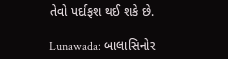તેવો પર્દાફશ થઈ શકે છે.

Lunawada: બાલાસિનોર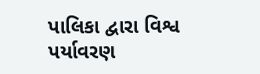પાલિકા દ્વારા વિશ્વ પર્યાવરણ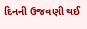દિનની ઉજવણી થઈ